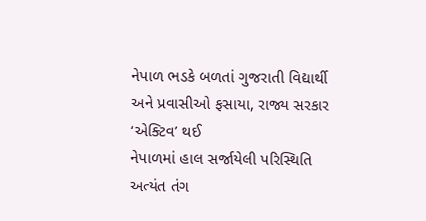નેપાળ ભડકે બળતાં ગુજરાતી વિદ્યાર્થી અને પ્રવાસીઓ ફસાયા, રાજ્ય સરકાર ‘એક્ટિવ’ થઈ
નેપાળમાં હાલ સર્જાયેલી પરિસ્થિતિ અત્યંત તંગ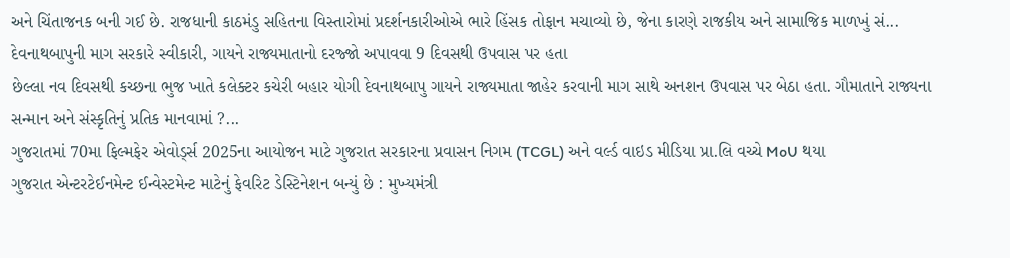અને ચિંતાજનક બની ગઈ છે. રાજધાની કાઠમંડુ સહિતના વિસ્તારોમાં પ્રદર્શનકારીઓએ ભારે હિંસક તોફાન મચાવ્યો છે, જેના કારણે રાજકીય અને સામાજિક માળખું સં...
દેવનાથબાપુની માગ સરકારે સ્વીકારી, ગાયને રાજ્યમાતાનો દરજ્જો અપાવવા 9 દિવસથી ઉપવાસ પર હતા
છેલ્લા નવ દિવસથી કચ્છના ભુજ ખાતે કલેક્ટર કચેરી બહાર યોગી દેવનાથબાપુ ગાયને રાજ્યમાતા જાહેર કરવાની માગ સાથે અનશન ઉપવાસ પર બેઠા હતા. ગૌમાતાને રાજ્યના સન્માન અને સંસ્કૃતિનું પ્રતિક માનવામાં ?...
ગુજરાતમાં 70મા ફિલ્મફેર એવોર્ડ્સ 2025ના આયોજન માટે ગુજરાત સરકારના પ્રવાસન નિગમ (TCGL) અને વર્લ્ડ વાઇડ મીડિયા પ્રા.લિ વચ્ચે MoU થયા
ગુજરાત એન્ટરટેઈનમેન્ટ ઈન્વેસ્ટમેન્ટ માટેનું ફેવરિટ ડેસ્ટિનેશન બન્યું છે : મુખ્યમંત્રી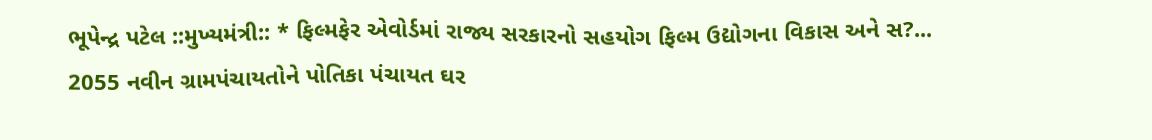ભૂપેન્દ્ર પટેલ ::મુખ્યમંત્રી:: * ફિલ્મફેર એવોર્ડમાં રાજ્ય સરકારનો સહયોગ ફિલ્મ ઉદ્યોગના વિકાસ અને સ?...
2055 નવીન ગ્રામપંચાયતોને પોતિકા પંચાયત ઘર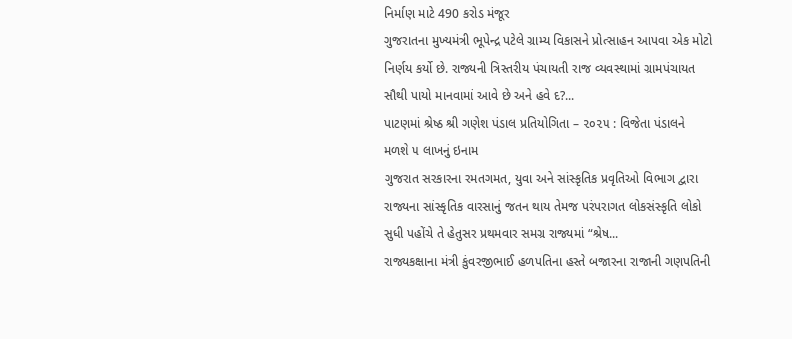નિર્માણ માટે 490 કરોડ મંજૂર
ગુજરાતના મુખ્યમંત્રી ભૂપેન્દ્ર પટેલે ગ્રામ્ય વિકાસને પ્રોત્સાહન આપવા એક મોટો નિર્ણય કર્યો છે. રાજ્યની ત્રિસ્તરીય પંચાયતી રાજ વ્યવસ્થામાં ગ્રામપંચાયત સૌથી પાયો માનવામાં આવે છે અને હવે દ?...
પાટણમાં શ્રેષ્ઠ શ્રી ગણેશ પંડાલ પ્રતિયોગિતા – ૨૦૨૫ : વિજેતા પંડાલને મળશે ૫ લાખનું ઇનામ
ગુજરાત સરકારના રમતગમત, યુવા અને સાંસ્કૃતિક પ્રવૃતિઓ વિભાગ દ્વારા રાજ્યના સાંસ્કૃતિક વારસાનું જતન થાય તેમજ પરંપરાગત લોકસંસ્કૃતિ લોકો સુધી પહોંચે તે હેતુસર પ્રથમવાર સમગ્ર રાજ્યમાં “શ્રેષ...
રાજ્યકક્ષાના મંત્રી કુંવરજીભાઈ હળપતિના હસ્તે બજારના રાજાની ગણપતિની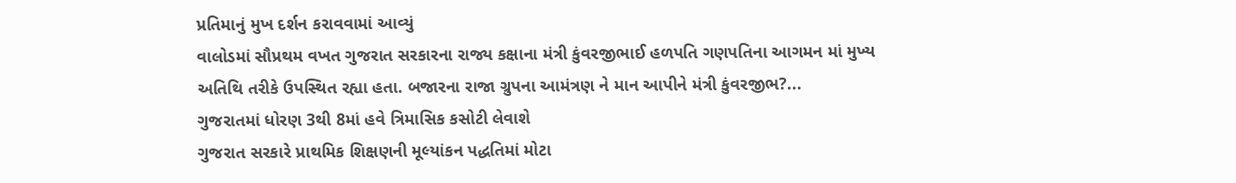પ્રતિમાનું મુખ દર્શન કરાવવામાં આવ્યું
વાલોડમાં સૌપ્રથમ વખત ગુજરાત સરકારના રાજ્ય કક્ષાના મંત્રી કુંવરજીભાઈ હળપતિ ગણપતિના આગમન માં મુખ્ય અતિથિ તરીકે ઉપસ્થિત રહ્યા હતા. બજારના રાજા ગ્રુપના આમંત્રણ ને માન આપીને મંત્રી કુંવરજીભ?...
ગુજરાતમાં ધોરણ 3થી 8માં હવે ત્રિમાસિક કસોટી લેવાશે
ગુજરાત સરકારે પ્રાથમિક શિક્ષણની મૂલ્યાંકન પદ્ધતિમાં મોટા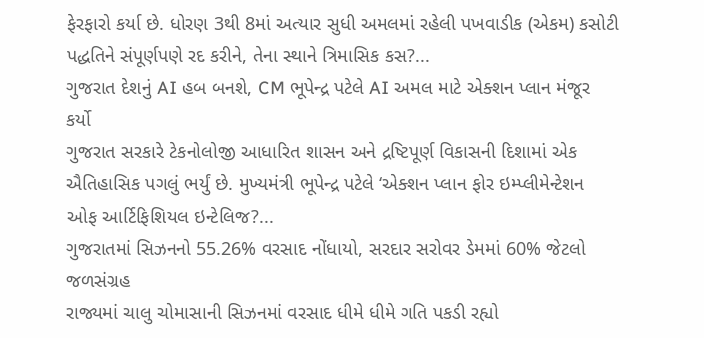ફેરફારો કર્યા છે. ધોરણ 3થી 8માં અત્યાર સુધી અમલમાં રહેલી પખવાડીક (એકમ) કસોટી પદ્ધતિને સંપૂર્ણપણે રદ કરીને, તેના સ્થાને ત્રિમાસિક કસ?...
ગુજરાત દેશનું AI હબ બનશે, CM ભૂપેન્દ્ર પટેલે AI અમલ માટે એક્શન પ્લાન મંજૂર કર્યો
ગુજરાત સરકારે ટેકનોલોજી આધારિત શાસન અને દ્રષ્ટિપૂર્ણ વિકાસની દિશામાં એક ઐતિહાસિક પગલું ભર્યું છે. મુખ્યમંત્રી ભૂપેન્દ્ર પટેલે ‘એક્શન પ્લાન ફોર ઇમ્પ્લીમેન્ટેશન ઓફ આર્ટિફિશિયલ ઇન્ટેલિજ?...
ગુજરાતમાં સિઝનનો 55.26% વરસાદ નોંધાયો, સરદાર સરોવર ડેમમાં 60% જેટલો જળસંગ્રહ
રાજ્યમાં ચાલુ ચોમાસાની સિઝનમાં વરસાદ ધીમે ધીમે ગતિ પકડી રહ્યો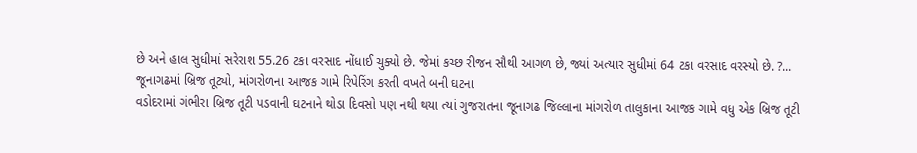છે અને હાલ સુધીમાં સરેરાશ 55.26 ટકા વરસાદ નોંધાઈ ચુક્યો છે. જેમાં કચ્છ રીજન સૌથી આગળ છે, જ્યાં અત્યાર સુધીમાં 64 ટકા વરસાદ વરસ્યો છે. ?...
જૂનાગઢમાં બ્રિજ તૂટ્યો, માંગરોળના આજક ગામે રિપેરિંગ કરતી વખતે બની ઘટના
વડોદરામાં ગંભીરા બ્રિજ તૂટી પડવાની ઘટનાને થોડા દિવસો પણ નથી થયા ત્યાં ગુજરાતના જૂનાગઢ જિલ્લાના માંગરોળ તાલુકાના આજક ગામે વધુ એક બ્રિજ તૂટી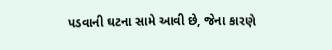પડવાની ઘટના સામે આવી છે, જેના કારણે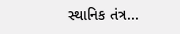સ્થાનિક તંત્ર...